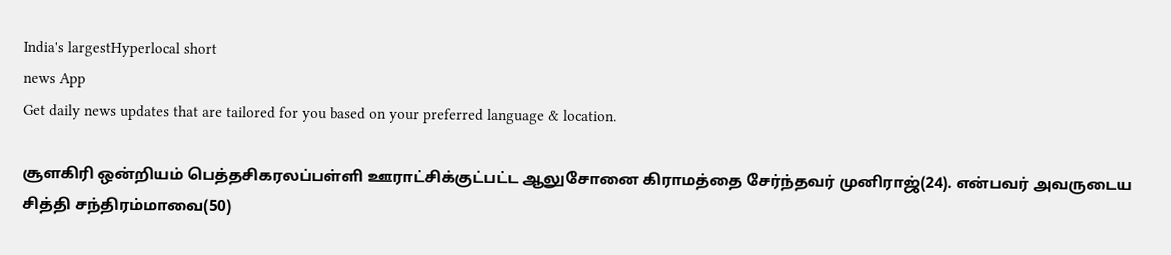India's largestHyperlocal short
news App
Get daily news updates that are tailored for you based on your preferred language & location.

சூளகிரி ஒன்றியம் பெத்தசிகரலப்பள்ளி ஊராட்சிக்குட்பட்ட ஆலுசோனை கிராமத்தை சேர்ந்தவர் முனிராஜ்(24). என்பவர் அவருடைய சித்தி சந்திரம்மாவை(50)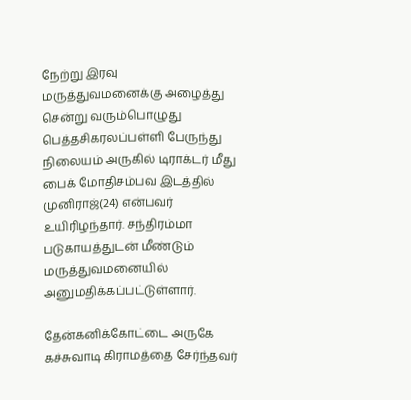நேற்று இரவு மருத்துவமனைக்கு அழைத்து சென்று வரும்பொழுது பெத்தசிகரலப்பள்ளி பேருந்து நிலையம் அருகில் டிராக்டர் மீது பைக் மோதிசம்பவ இடத்தில் முனிராஜ்(24) என்பவர் உயிரிழந்தார். சந்திரம்மா படுகாயத்துடன் மீண்டும் மருத்துவமனையில் அனுமதிக்கப்பட்டுள்ளார்.

தேன்கனிக்கோட்டை அருகே கச்சுவாடி கிராமத்தை சேர்ந்தவர்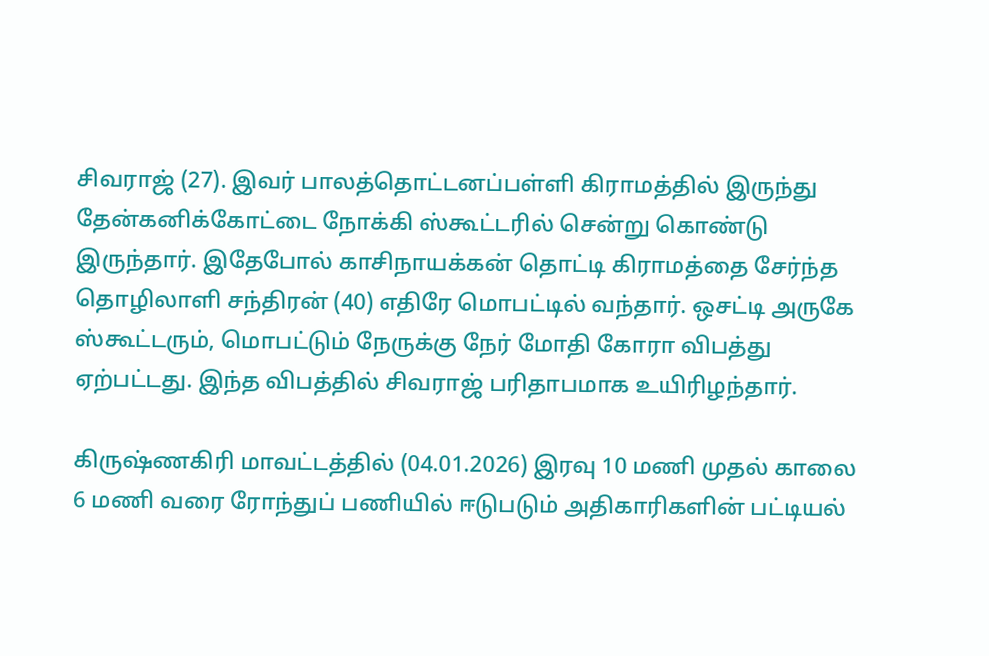சிவராஜ் (27). இவர் பாலத்தொட்டனப்பள்ளி கிராமத்தில் இருந்து தேன்கனிக்கோட்டை நோக்கி ஸ்கூட்டரில் சென்று கொண்டு இருந்தார். இதேபோல் காசிநாயக்கன் தொட்டி கிராமத்தை சேர்ந்த தொழிலாளி சந்திரன் (40) எதிரே மொபட்டில் வந்தார். ஒசட்டி அருகே ஸ்கூட்டரும், மொபட்டும் நேருக்கு நேர் மோதி கோரா விபத்து ஏற்பட்டது. இந்த விபத்தில் சிவராஜ் பரிதாபமாக உயிரிழந்தார்.

கிருஷ்ணகிரி மாவட்டத்தில் (04.01.2026) இரவு 10 மணி முதல் காலை 6 மணி வரை ரோந்துப் பணியில் ஈடுபடும் அதிகாரிகளின் பட்டியல்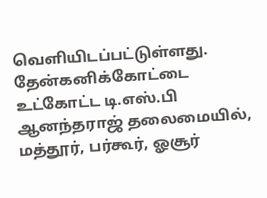வெளியிடப்பட்டுள்ளது. தேன்கனிக்கோட்டை உட்கோட்ட டி.எஸ்.பி ஆனந்தராஜ் தலைமையில், மத்தூர், பர்கூர், ஓசூர்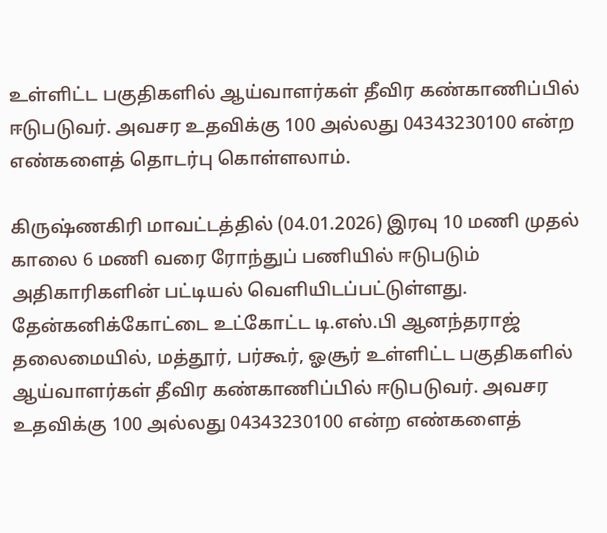உள்ளிட்ட பகுதிகளில் ஆய்வாளர்கள் தீவிர கண்காணிப்பில் ஈடுபடுவர். அவசர உதவிக்கு 100 அல்லது 04343230100 என்ற எண்களைத் தொடர்பு கொள்ளலாம்.

கிருஷ்ணகிரி மாவட்டத்தில் (04.01.2026) இரவு 10 மணி முதல் காலை 6 மணி வரை ரோந்துப் பணியில் ஈடுபடும் அதிகாரிகளின் பட்டியல் வெளியிடப்பட்டுள்ளது. தேன்கனிக்கோட்டை உட்கோட்ட டி.எஸ்.பி ஆனந்தராஜ் தலைமையில், மத்தூர், பர்கூர், ஓசூர் உள்ளிட்ட பகுதிகளில் ஆய்வாளர்கள் தீவிர கண்காணிப்பில் ஈடுபடுவர். அவசர உதவிக்கு 100 அல்லது 04343230100 என்ற எண்களைத்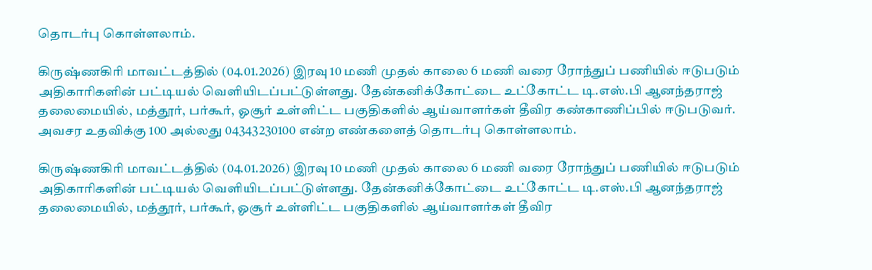தொடர்பு கொள்ளலாம்.

கிருஷ்ணகிரி மாவட்டத்தில் (04.01.2026) இரவு 10 மணி முதல் காலை 6 மணி வரை ரோந்துப் பணியில் ஈடுபடும் அதிகாரிகளின் பட்டியல் வெளியிடப்பட்டுள்ளது. தேன்கனிக்கோட்டை உட்கோட்ட டி.எஸ்.பி ஆனந்தராஜ் தலைமையில், மத்தூர், பர்கூர், ஓசூர் உள்ளிட்ட பகுதிகளில் ஆய்வாளர்கள் தீவிர கண்காணிப்பில் ஈடுபடுவர். அவசர உதவிக்கு 100 அல்லது 04343230100 என்ற எண்களைத் தொடர்பு கொள்ளலாம்.

கிருஷ்ணகிரி மாவட்டத்தில் (04.01.2026) இரவு 10 மணி முதல் காலை 6 மணி வரை ரோந்துப் பணியில் ஈடுபடும் அதிகாரிகளின் பட்டியல் வெளியிடப்பட்டுள்ளது. தேன்கனிக்கோட்டை உட்கோட்ட டி.எஸ்.பி ஆனந்தராஜ் தலைமையில், மத்தூர், பர்கூர், ஓசூர் உள்ளிட்ட பகுதிகளில் ஆய்வாளர்கள் தீவிர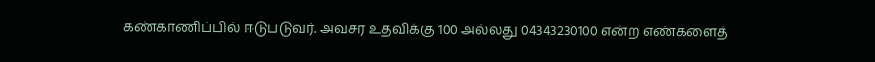கண்காணிப்பில் ஈடுபடுவர். அவசர உதவிக்கு 100 அல்லது 04343230100 என்ற எண்களைத்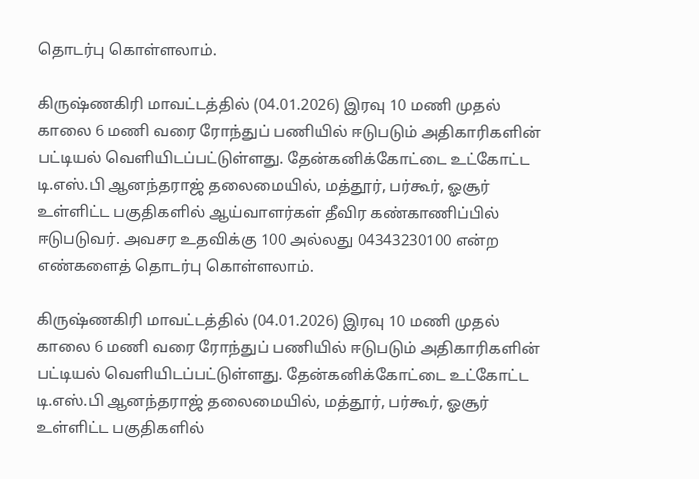தொடர்பு கொள்ளலாம்.

கிருஷ்ணகிரி மாவட்டத்தில் (04.01.2026) இரவு 10 மணி முதல் காலை 6 மணி வரை ரோந்துப் பணியில் ஈடுபடும் அதிகாரிகளின் பட்டியல் வெளியிடப்பட்டுள்ளது. தேன்கனிக்கோட்டை உட்கோட்ட டி.எஸ்.பி ஆனந்தராஜ் தலைமையில், மத்தூர், பர்கூர், ஓசூர் உள்ளிட்ட பகுதிகளில் ஆய்வாளர்கள் தீவிர கண்காணிப்பில் ஈடுபடுவர். அவசர உதவிக்கு 100 அல்லது 04343230100 என்ற எண்களைத் தொடர்பு கொள்ளலாம்.

கிருஷ்ணகிரி மாவட்டத்தில் (04.01.2026) இரவு 10 மணி முதல் காலை 6 மணி வரை ரோந்துப் பணியில் ஈடுபடும் அதிகாரிகளின் பட்டியல் வெளியிடப்பட்டுள்ளது. தேன்கனிக்கோட்டை உட்கோட்ட டி.எஸ்.பி ஆனந்தராஜ் தலைமையில், மத்தூர், பர்கூர், ஓசூர் உள்ளிட்ட பகுதிகளில்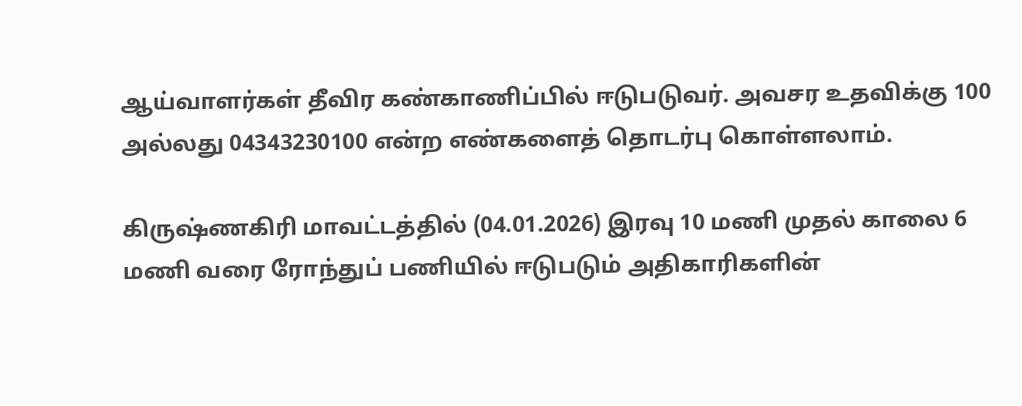ஆய்வாளர்கள் தீவிர கண்காணிப்பில் ஈடுபடுவர். அவசர உதவிக்கு 100 அல்லது 04343230100 என்ற எண்களைத் தொடர்பு கொள்ளலாம்.

கிருஷ்ணகிரி மாவட்டத்தில் (04.01.2026) இரவு 10 மணி முதல் காலை 6 மணி வரை ரோந்துப் பணியில் ஈடுபடும் அதிகாரிகளின்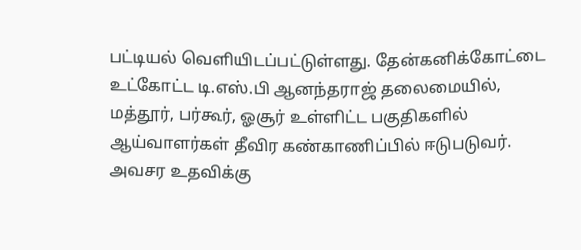பட்டியல் வெளியிடப்பட்டுள்ளது. தேன்கனிக்கோட்டை உட்கோட்ட டி.எஸ்.பி ஆனந்தராஜ் தலைமையில், மத்தூர், பர்கூர், ஓசூர் உள்ளிட்ட பகுதிகளில் ஆய்வாளர்கள் தீவிர கண்காணிப்பில் ஈடுபடுவர். அவசர உதவிக்கு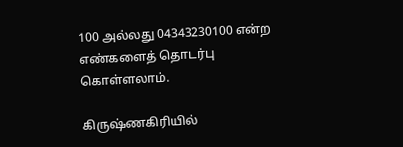100 அல்லது 04343230100 என்ற எண்களைத் தொடர்பு கொள்ளலாம்.

கிருஷ்ணகிரியில்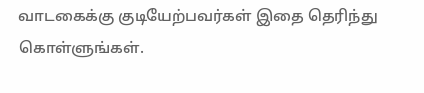வாடகைக்கு குடியேற்பவர்கள் இதை தெரிந்து கொள்ளுங்கள்.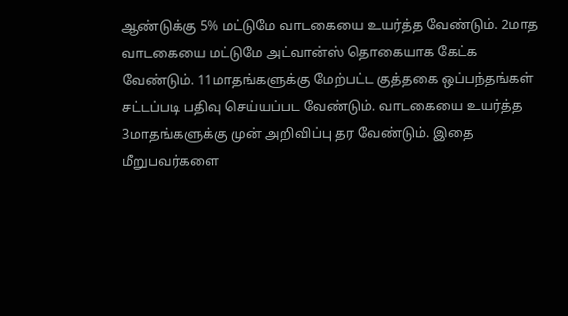ஆண்டுக்கு 5% மட்டுமே வாடகையை உயர்த்த வேண்டும். 2மாத வாடகையை மட்டுமே அட்வான்ஸ் தொகையாக கேட்க வேண்டும். 11மாதங்களுக்கு மேற்பட்ட குத்தகை ஒப்பந்தங்கள் சட்டப்படி பதிவு செய்யப்பட வேண்டும். வாடகையை உயர்த்த 3மாதங்களுக்கு முன் அறிவிப்பு தர வேண்டும். இதை மீறுபவர்களை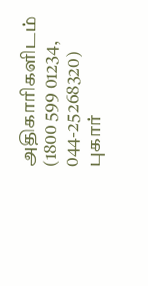அதிகாரிகளிடம் (1800 599 01234, 044-25268320) புகார்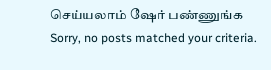செய்யலாம் ஷேர் பண்ணுங்க
Sorry, no posts matched your criteria.